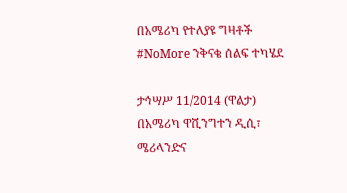በአሜሪካ የተለያዩ ግዛቶች #NoMore ንቅናቄ ሰልፍ ተካሄደ

ታኅሣሥ 11/2014 (ዋልታ) በአሜሪካ ዋሺንግተን ዲሲ፣ ሜሪላንድና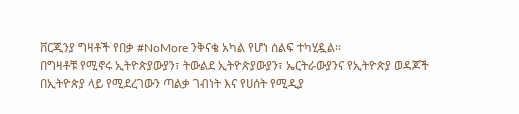ቨርጂንያ ግዛቶች የበቃ #NoMore ንቅናቄ አካል የሆነ ሰልፍ ተካሂዷል፡፡
በግዛቶቹ የሚኖሩ ኢትዮጵያውያን፣ ትውልደ ኢትዮጵያውያን፣ ኤርትራውያንና የኢትዮጵያ ወዳጆች በኢትዮጵያ ላይ የሚደረገውን ጣልቃ ገብነት እና የሀሰት የሚዲያ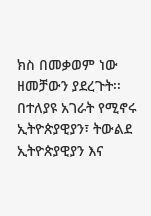ክስ በመቃወም ነው ዘመቻውን ያደረጉት፡፡
በተለያዩ አገራት የሚኖሩ ኢትዮጵያዊያን፣ ትውልደ ኢትዮጵያዊያን እና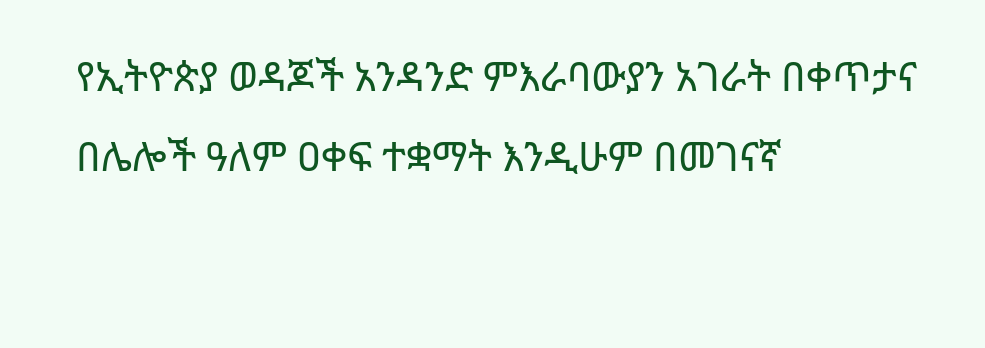የኢትዮጵያ ወዳጆች አንዳንድ ምእራባውያን አገራት በቀጥታና በሌሎች ዓለም ዐቀፍ ተቋማት እንዲሁም በመገናኛ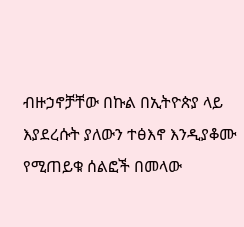ብዙኃኖቻቸው በኩል በኢትዮጵያ ላይ እያደረሱት ያለውን ተፅእኖ እንዲያቆሙ የሚጠይቁ ሰልፎች በመላው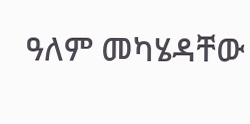ዓለም መካሄዳቸው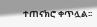ተጠናክሮ ቀጥሏል፡፡